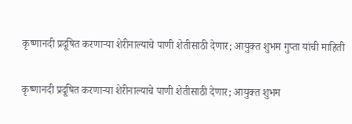कृष्णानदी प्रदूषित करणाऱ्या शेरीनाल्याचे पाणी शेतीसाठी देणार; आयुक्त शुभम गुप्ता यांची माहिती

कृष्णानदी प्रदूषित करणाऱ्या शेरीनाल्याचे पाणी शेतीसाठी देणार; आयुक्त शुभम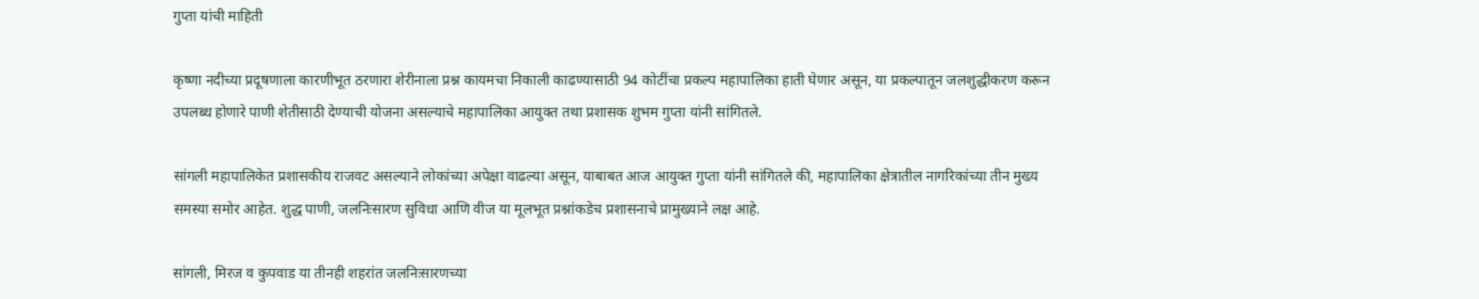गुप्ता यांची माहिती

कृष्णा नदीच्या प्रदूषणाला कारणीभूत ठरणारा शेरीनाला प्रश्न कायमचा निकाली काढण्यासाठी 94 कोटींचा प्रकल्प महापालिका हाती घेणार असून, या प्रकल्पातून जलशुद्धीकरण करून उपलब्ध होणारे पाणी शेतीसाठी देण्याची योजना असल्याचे महापालिका आयुक्त तथा प्रशासक शुभम गुप्ता यांनी सांगितले.

सांगली महापालिकेत प्रशासकीय राजवट असल्याने लोकांच्या अपेक्षा वाढल्या असून, याबाबत आज आयुक्त गुप्ता यांनी सांगितले की, महापालिका क्षेत्रातील नागरिकांच्या तीन मुख्य समस्या समोर आहेत. शुद्ध पाणी, जलनिःसारण सुविधा आणि वीज या मूलभूत प्रश्नांकडेच प्रशासनाचे प्रामुख्याने लक्ष आहे.

सांगली, मिरज व कुपवाड या तीनही शहरांत जलनिःसारणच्या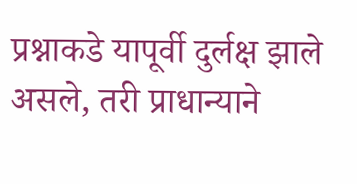प्रश्नाकडे यापूर्वी दुर्लक्ष झाले असले, तरी प्राधान्याने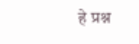हे प्रश्न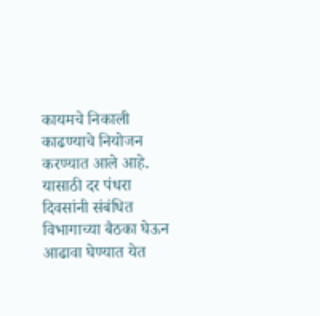कायमचे निकाली काढण्याचे नियोजन करण्यात आले आहे. यासाठी दर पंधरा दिवसांनी संबंधित विभागाच्या बैठका घेऊन आढावा घेण्यात येत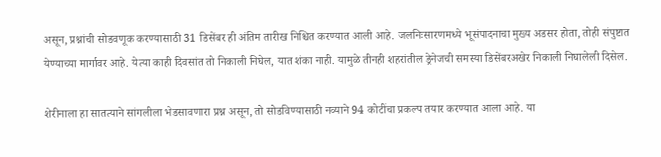असून, प्रश्नांची सोडवणूक करण्यासाठी 31 डिसेंबर ही अंतिम तारीख निश्चित करण्यात आली आहे. जलनिःसारणमध्ये भूसंपादनाचा मुख्य अडसर होता, तोही संपुष्टात येण्याच्या मार्गावर आहे. येत्या काही दिवसांत तो निकाली निघेल, यात शंका नाही. यामुळे तीनही शहरांतील ड्रेनेजची समस्या डिसेंबरअखेर निकाली निघालेली दिसेल.

शेरीनाला हा सातत्याने सांगलीला भेडसावणारा प्रश्न असून, तो सोडविण्यासाठी नव्याने 94 कोटींचा प्रकल्प तयार करण्यात आला आहे. या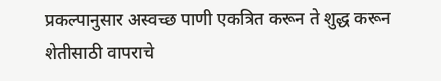प्रकल्पानुसार अस्वच्छ पाणी एकत्रित करून ते शुद्ध करून शेतीसाठी वापराचे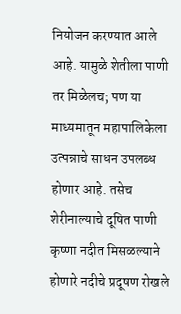नियोजन करण्यात आले आहे. यामुळे शेतीला पाणी तर मिळेलच; पण या माध्यमातून महापालिकेला उत्पन्नाचे साधन उपलब्ध होणार आहे. तसेच शेरीनाल्याचे दूषित पाणी कृष्णा नदीत मिसळल्याने होणारे नदीचे प्रदूषण रोखले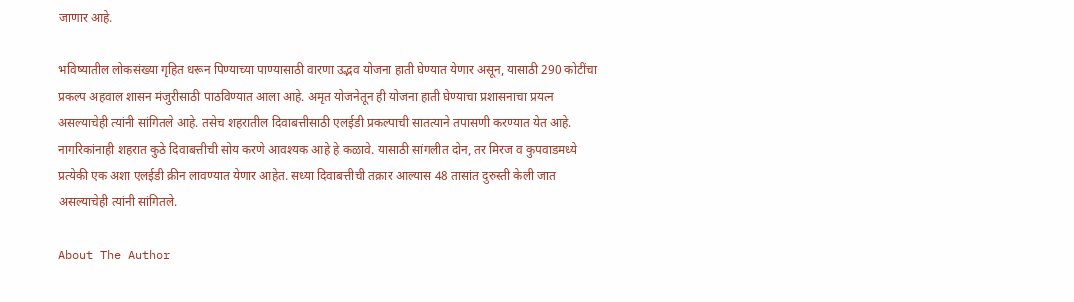जाणार आहे.

भविष्यातील लोकसंख्या गृहित धरून पिण्याच्या पाण्यासाठी वारणा उद्भव योजना हाती घेण्यात येणार असून, यासाठी 290 कोटींचा प्रकल्प अहवाल शासन मंजुरीसाठी पाठविण्यात आला आहे. अमृत योजनेतून ही योजना हाती घेण्याचा प्रशासनाचा प्रयत्न असल्याचेही त्यांनी सांगितले आहे. तसेच शहरातील दिवाबत्तीसाठी एलईडी प्रकल्पाची सातत्याने तपासणी करण्यात येत आहे. नागरिकांनाही शहरात कुठे दिवाबत्तीची सोय करणे आवश्यक आहे हे कळावे. यासाठी सांगलीत दोन, तर मिरज व कुपवाडमध्ये प्रत्येकी एक अशा एलईडी क्रीन लावण्यात येणार आहेत. सध्या दिवाबत्तीची तक्रार आल्यास 48 तासांत दुरुस्ती केली जात असल्याचेही त्यांनी सांगितले.

About The Author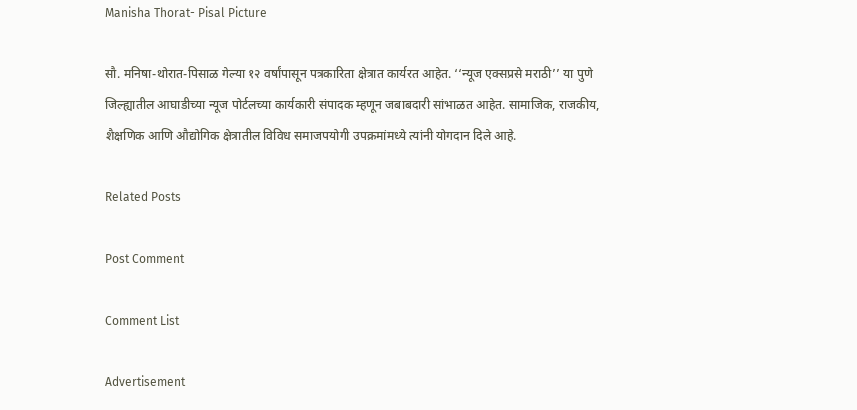Manisha Thorat- Pisal Picture

सौ. मनिषा-थोरात-पिसाळ गेल्या १२ वर्षांपासून पत्रकारिता क्षेत्रात कार्यरत आहेत. ‘‘न्यूज एक्सप्रसे मराठी’’ या पुणे जिल्ह्यातील आघाडीच्या न्यूज पोर्टलच्या कार्यकारी संपादक म्हणून जबाबदारी सांभाळत आहेत. सामाजिक, राजकीय, शैक्षणिक आणि औद्योगिक क्षेत्रातील विविध समाजपयोगी उपक्रमांमध्ये त्यांनी योगदान दिले आहे.

Related Posts

Post Comment

Comment List

Advertisement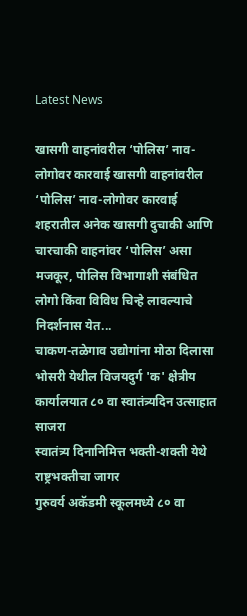Latest News

खासगी वाहनांवरील ‘पोलिस’ नाव-लोगोवर कारवाई खासगी वाहनांवरील ‘पोलिस’ नाव-लोगोवर कारवाई
शहरातील अनेक खासगी दुचाकी आणि चारचाकी वाहनांवर ‘पोलिस’ असा मजकूर, पोलिस विभागाशी संबंधित लोगो किंवा विविध चिन्हे लावल्याचे निदर्शनास येत...
चाकण-तळेगाव उद्योगांना मोठा दिलासा
भोसरी येथील विजयदुर्ग 'क' क्षेत्रीय कार्यालयात ८० वा स्वातंत्र्यदिन उत्साहात साजरा
स्वातंत्र्य दिनानिमित्त भक्ती-शक्ती येथे राष्ट्रभक्तीचा जागर
गुरुवर्य अकॅडमी स्कूलमध्ये ८० वा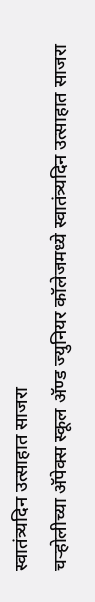स्वातंत्र्यदिन उत्साहात साजरा
चऱ्होलीच्या अ‍ॅपेक्स स्कूल अ‍ॅण्ड ज्युनियर कॉलेजमध्ये स्वातंत्र्यदिन उत्साहात साजरा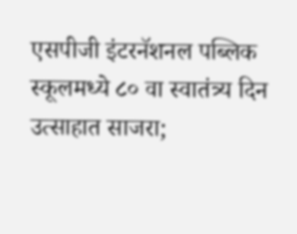एसपीजी इंटरनॅशनल पब्लिक स्कूलमध्ये ८० वा स्वातंत्र्य दिन उत्साहात साजरा;